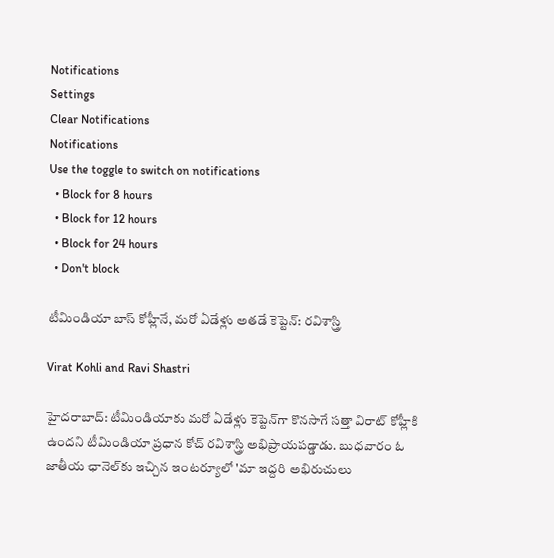Notifications
Settings
Clear Notifications
Notifications
Use the toggle to switch on notifications
  • Block for 8 hours
  • Block for 12 hours
  • Block for 24 hours
  • Don't block

టీమిండియా బాస్ కోహ్లీనే, మరో ఏడేళ్లు అతడే కెప్టెన్: రవిశాస్త్రి

Virat Kohli and Ravi Shastri

హైదరాబాద్: టీమిండియాకు మరో ఏడేళ్లు కెప్టెన్‌గా కొనసాగే సత్తా విరాట్ కోహ్లీకి ఉందని టీమిండియా ప్రధాన కోచ్ రవిశాస్త్రి అభిప్రాయపడ్డాడు. బుధవారం ఓ జాతీయ ఛానెల్‌కు ఇచ్చిన ఇంటర్యూలో 'మా ఇద్దరి అభిరుచులు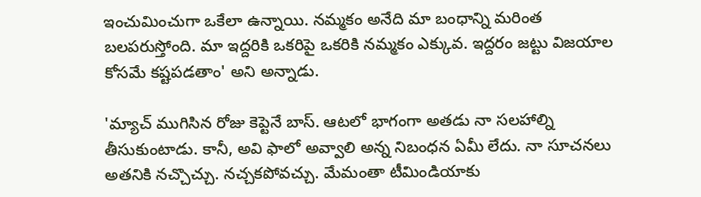ఇంచుమించుగా ఒకేలా ఉన్నాయి. నమ్మకం అనేది మా బంధాన్ని మరింత బలపరుస్తోంది. మా ఇద్దరికి ఒకరిపై ఒకరికి నమ్మకం ఎక్కువ. ఇద్దరం జట్టు విజయాల కోసమే కష్టపడతాం' అని అన్నాడు.

'మ్యాచ్‌ ముగిసిన రోజు కెప్టెనే బాస్‌. ఆటలో భాగంగా అతడు నా సలహాల్ని తీసుకుంటాడు. కానీ, అవి ఫాలో అవ్వాలి అన్న నిబంధన ఏమీ లేదు. నా సూచనలు అతనికి నచ్చొచ్చు. నచ్చకపోవచ్చు. మేమంతా టీమిండియాకు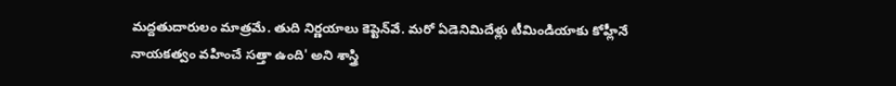మద్దతుదారులం మాత్రమే. తుది నిర్ణయాలు కెప్టెన్‌వే. మరో ఏడెనిమిదేళ్లు టీమిండియాకు కోహ్లీనే నాయకత్వం వహించే సత్తా ఉంది' అని శాస్త్రి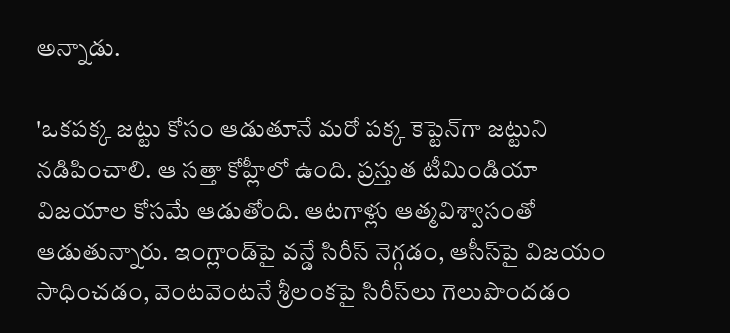అన్నాడు.

'ఒకపక్క జట్టు కోసం ఆడుతూనే మరో పక్క కెప్టెన్‌గా జట్టుని నడిపించాలి. ఆ సత్తా కోహ్లీలో ఉంది. ప్రస్తుత టీమిండియా విజయాల కోసమే ఆడుతోంది. ఆటగాళ్లు ఆత్మవిశ్వాసంతో ఆడుతున్నారు. ఇంగ్లాండ్‌పై వన్డే సిరీస్‌ నెగ్గడం, ఆసీస్‌పై విజయం సాధించడం, వెంటవెంటనే శ్రీలంకపై సిరీస్‌లు గెలుపొందడం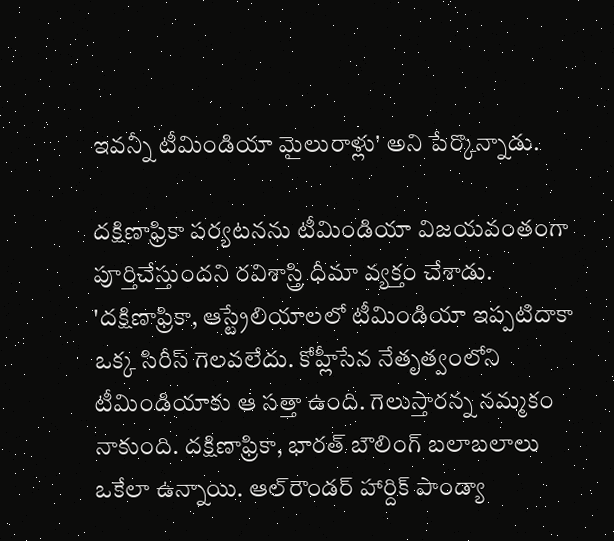ఇవన్నీ టీమిండియా మైలురాళ్లు' అని పేర్కొన్నాడు.

దక్షిణాఫ్రికా పర్యటనను టీమిండియా విజయవంతంగా పూర్తిచేస్తుందని రవిశాస్త్రి ధీమా వ్యక్తం చేశాడు. 'దక్షిణాఫ్రికా, ఆస్ట్రేలియాలలో టీమిండియా ఇప్పటిదాకా ఒక్క సిరీస్‌ గెలవలేదు. కోహ్లీసేన నేతృత్వంలోని టీమిండియాకు ఆ సత్తా ఉంది. గెలుస్తారన్న నమ్మకం నాకుంది. దక్షిణాఫ్రికా, భారత్‌ బౌలింగ్‌ బలాబలాలు ఒకేలా ఉన్నాయి. ఆల్‌రౌండర్‌ హార్దిక్‌ పాండ్యా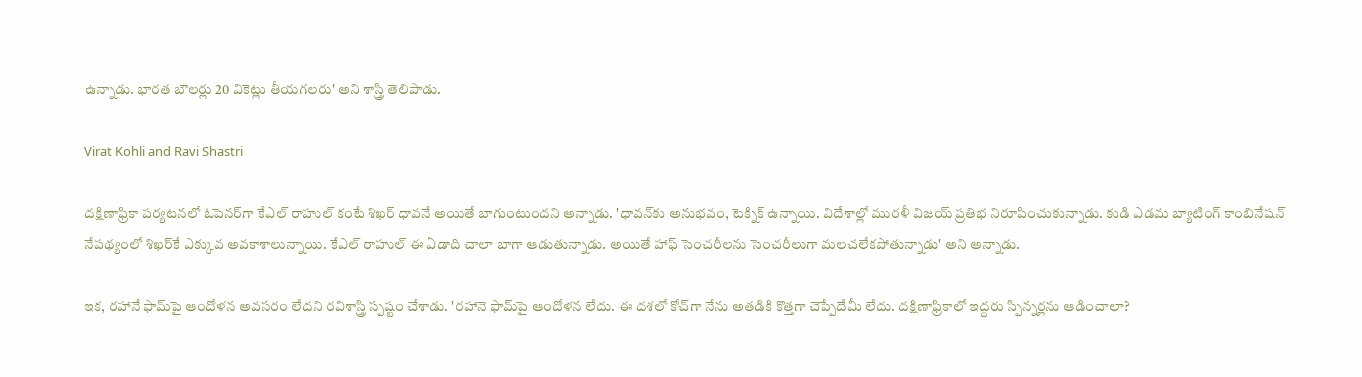ఉన్నాడు. భారత బౌలర్లు 20 వికెట్లు తీయగలరు' అని శాస్త్రి తెలిపాడు.

Virat Kohli and Ravi Shastri

దక్షిణాఫ్రికా పర్యటనలో ఓపెనర్‌గా కేఎల్‌ రాహుల్‌ కంటే శిఖర్‌ ధావనే అయితే బాగుంటుందని అన్నాడు. 'ధావన్‌కు అనుభవం, టెక్నిక్‌ ఉన్నాయి. విదేశాల్లో మురళీ విజయ్‌ ప్రతిభ నిరూపించుకున్నాడు. కుడి ఎడమ బ్యాటింగ్‌ కాంబినేషన్‌ నేపథ్యంలో శిఖర్‌కే ఎక్కువ అవకాశాలున్నాయి. కేఎల్‌ రాహుల్‌ ఈ ఏడాది చాలా బాగా ఆడుతున్నాడు. అయితే హాఫ్ సెంచరీలను సెంచరీలుగా మలచలేకపోతున్నాడు' అని అన్నాడు.

ఇక, రహానే ఫామ్‌పై ఆందోళన అవసరం లేదని రవిశాస్త్రి స్పష్టం చేశాడు. 'రహానె ఫామ్‌పై ఆందోళన లేదు. ఈ దశలో కోచ్‌గా నేను అతడికి కొత్తగా చెప్పేదేమీ లేదు. దక్షిణాఫ్రికాలో ఇద్దరు స్పిన్నర్లను ఆడించాలా?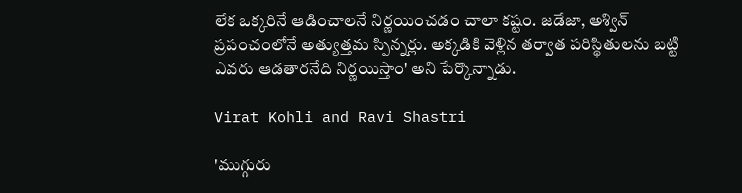లేక ఒక్కరినే ఆడించాలనే నిర్ణయించడం చాలా కష్టం. జడేజా, అశ్విన్‌ ప్రపంచంలోనే అత్యుత్తమ స్పిన్నర్లు. అక్కడికి వెళ్లిన తర్వాత పరిస్థితులను బట్టి ఎవరు ఆడతారనేది నిర్ణయిస్తాం' అని పేర్కొన్నాడు.

Virat Kohli and Ravi Shastri

'ముగ్గురు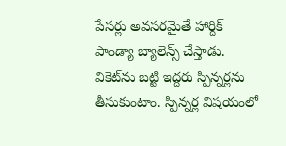పేసర్లు అవసరమైతే హార్దిక్‌ పాండ్యా బ్యాలెన్స్ చేస్తాడు. వికెట్‌ను బట్టి ఇద్దరు స్పిన్నర్లను తీసుకుంటాం. స్పిన్నర్ల విషయంలో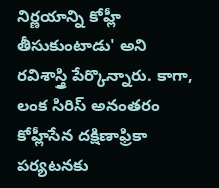నిర్ణయాన్ని కోహ్లీ తీసుకుంటాడు' అని రవిశాస్త్రి పేర్కొన్నారు. కాగా, లంక సిరిస్ అనంతరం కోహ్లీసేన దక్షిణాఫ్రికా పర్యటనకు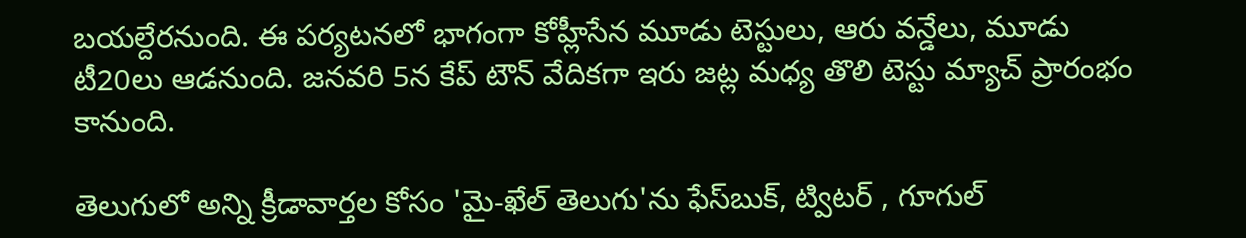బయల్దేరనుంది. ఈ పర్యటనలో భాగంగా కోహ్లీసేన మూడు టెస్టులు, ఆరు వన్డేలు, మూడు టీ20లు ఆడనుంది. జనవరి 5న కేప్ టౌన్ వేదికగా ఇరు జట్ల మధ్య తొలి టెస్టు మ్యాచ్ ప్రారంభం కానుంది.

తెలుగులో అన్ని క్రీడావార్తల కోసం 'మై-ఖేల్ తెలుగు'ను ఫేస్‌బుక్, ట్విటర్ , గూగుల్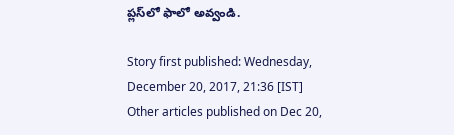ప్లస్‌లో ఫాలో అవ్వండి.

Story first published: Wednesday, December 20, 2017, 21:36 [IST]
Other articles published on Dec 20,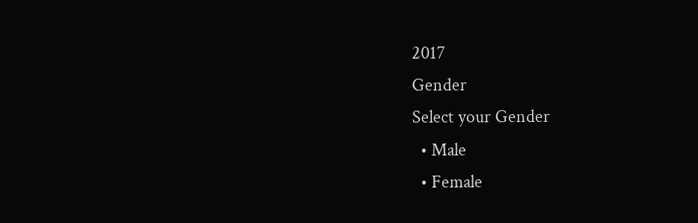2017
Gender
Select your Gender
  • Male
  • Female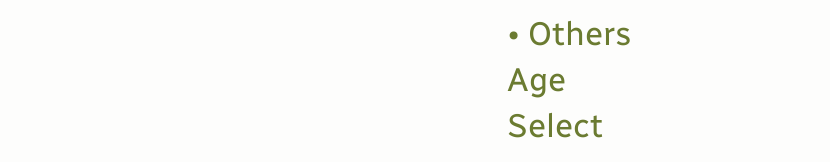• Others
Age
Select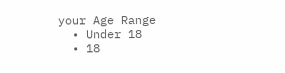your Age Range
  • Under 18
  • 18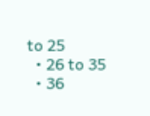to 25
  • 26 to 35
  • 36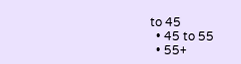to 45
  • 45 to 55
  • 55+